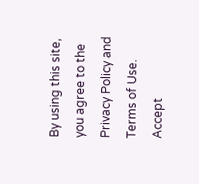By using this site, you agree to the Privacy Policy and Terms of Use.
Accept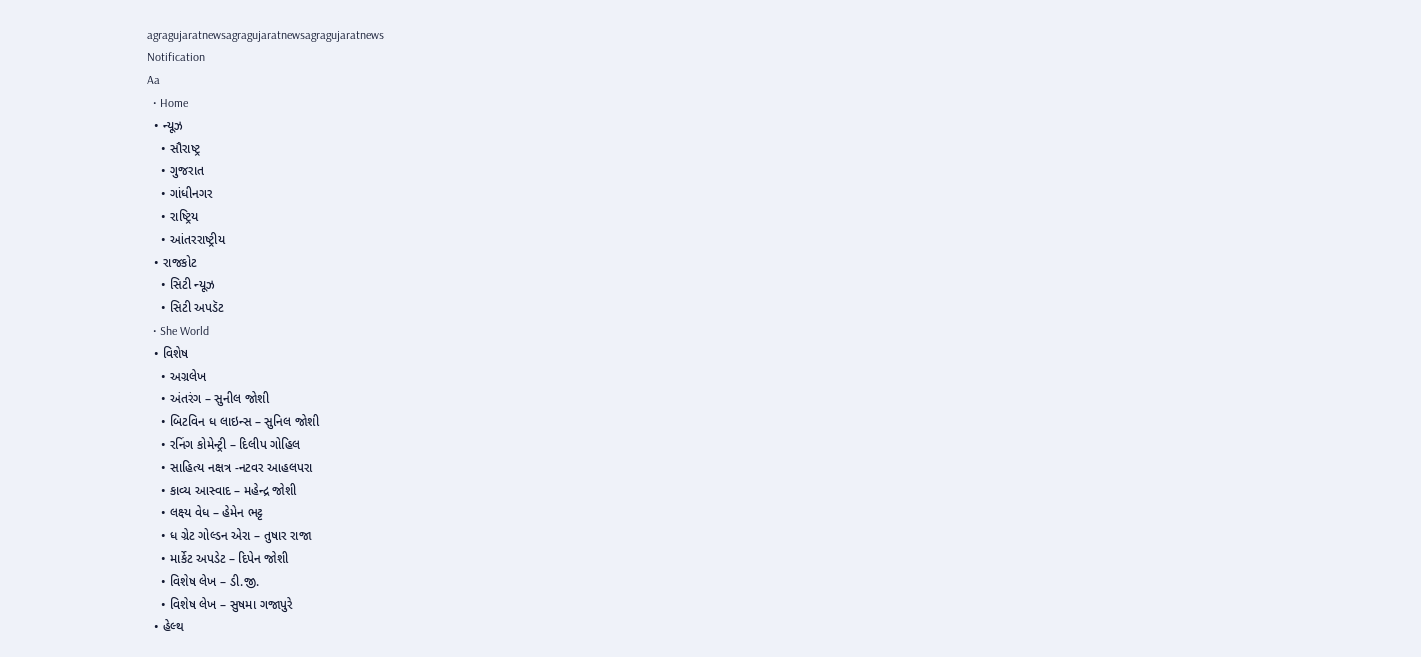agragujaratnewsagragujaratnewsagragujaratnews
Notification
Aa
  • Home
  • ન્યૂઝ
    • સૌરાષ્ટ્ર
    • ગુજરાત
    • ગાંધીનગર
    • રાષ્ટ્રિય
    • આંતરરાષ્ટ્રીય
  • રાજકોટ
    • સિટી ન્યૂઝ
    • સિટી અપડૅટ
  • She World
  • વિશેષ
    • અગ્રલેખ
    • અંતરંગ – સુનીલ જોશી
    • બિટવિન ધ લાઇન્સ – સુનિલ જોશી
    • રનિંગ કોમેન્ટ્રી – દિલીપ ગોહિલ
    • સાહિત્ય નક્ષત્ર -નટવર આહલપરા
    • કાવ્ય આસ્વાદ – મહેન્દ્ર જોશી
    • લક્ષ્ય વેધ – હેમેન ભટ્ટ
    • ધ ગ્રેટ ગોલ્ડન એરા – તુષાર રાજા
    • માર્કેટ અપડેટ – દિપેન જોશી
    • વિશેષ લેખ – ડી.જી.
    • વિશેષ લેખ – સુષમા ગજાપુરે
  • હેલ્થ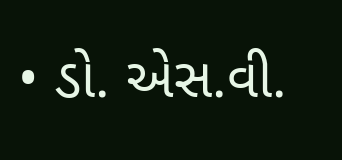• ડો. એસ.વી.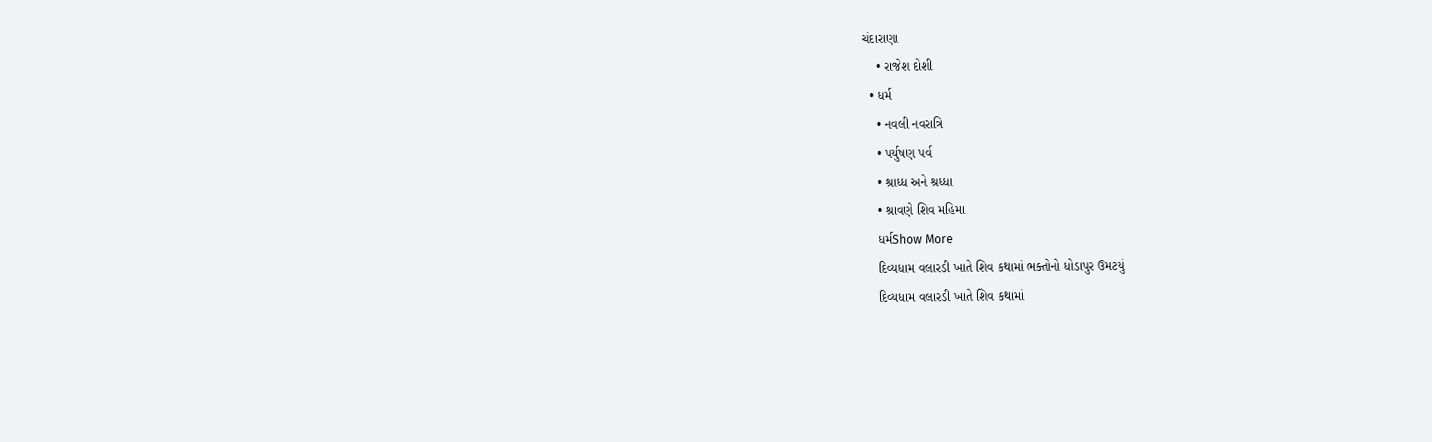ચંદારાણા
    • રાજેશ દોશી
  • ધર્મ
    • નવલી નવરાત્રિ
    • પર્યુષણ પર્વ
    • શ્રાધ્ધ અને શ્રધ્ધા
    • શ્રાવણે શિવ મહિમા
    ધર્મShow More
    દિવ્યધામ વલારડી ખાતે શિવ કથામાં ભક્તોનો ધોડાપુર ઉમટયું
    દિવ્યધામ વલારડી ખાતે શિવ કથામાં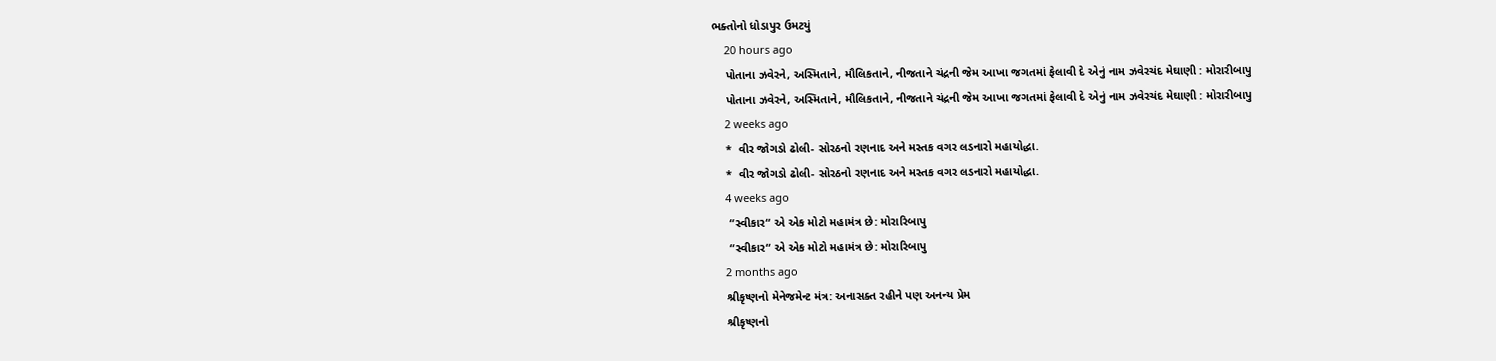ભક્તોનો ધોડાપુર ઉમટયું
    20 hours ago
    પોતાના ઝવેરને, અસ્મિતાને, મૌલિકતાને, નીજતાને ચંદ્રની જેમ આખા જગતમાં ફેલાવી દે એનું નામ ઝવેરચંદ મેઘાણી : મોરારીબાપુ
    પોતાના ઝવેરને, અસ્મિતાને, મૌલિકતાને, નીજતાને ચંદ્રની જેમ આખા જગતમાં ફેલાવી દે એનું નામ ઝવેરચંદ મેઘાણી : મોરારીબાપુ
    2 weeks ago
    *  વીર જોગડો ઢોલી- સોરઠનો રણનાદ અને મસ્તક વગર લડનારો મહાયોદ્ધા.
    *  વીર જોગડો ઢોલી- સોરઠનો રણનાદ અને મસ્તક વગર લડનારો મહાયોદ્ધા.
    4 weeks ago
     “સ્વીકાર“ એ એક મોટો મહામંત્ર છે: મોરારિબાપુ
     “સ્વીકાર“ એ એક મોટો મહામંત્ર છે: મોરારિબાપુ
    2 months ago
    શ્રીકૃષ્ણનો મેનેજમેન્ટ મંત્ર: અનાસક્ત રહીને પણ અનન્ય પ્રેમ
    શ્રીકૃષ્ણનો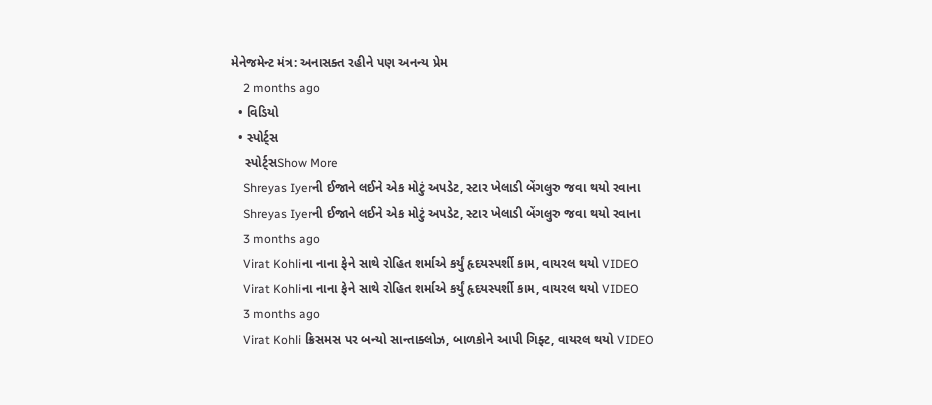મેનેજમેન્ટ મંત્ર: અનાસક્ત રહીને પણ અનન્ય પ્રેમ
    2 months ago
  • વિડિયો
  • સ્પોર્ટ્સ
    સ્પોર્ટ્સShow More
    Shreyas Iyerની ઈજાને લઈને એક મોટું અપડેટ, સ્ટાર ખેલાડી બેંગલુરુ જવા થયો રવાના
    Shreyas Iyerની ઈજાને લઈને એક મોટું અપડેટ, સ્ટાર ખેલાડી બેંગલુરુ જવા થયો રવાના
    3 months ago
    Virat Kohliના નાના ફેને સાથે રોહિત શર્માએ કર્યું હૃદયસ્પર્શી કામ, વાયરલ થયો VIDEO
    Virat Kohliના નાના ફેને સાથે રોહિત શર્માએ કર્યું હૃદયસ્પર્શી કામ, વાયરલ થયો VIDEO
    3 months ago
    Virat Kohli ક્રિસમસ પર બન્યો સાન્તાક્લોઝ, બાળકોને આપી ગિફ્ટ, વાયરલ થયો VIDEO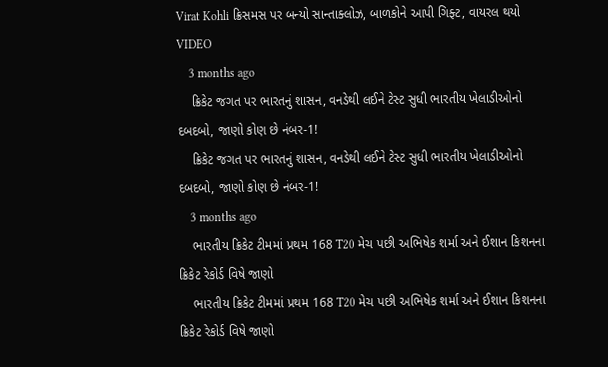Virat Kohli ક્રિસમસ પર બન્યો સાન્તાક્લોઝ, બાળકોને આપી ગિફ્ટ, વાયરલ થયો VIDEO
    3 months ago
    ક્રિકેટ જગત પર ભારતનું શાસન, વનડેથી લઈને ટેસ્ટ સુધી ભારતીય ખેલાડીઓનો દબદબો, જાણો કોણ છે નંબર-1!
    ક્રિકેટ જગત પર ભારતનું શાસન, વનડેથી લઈને ટેસ્ટ સુધી ભારતીય ખેલાડીઓનો દબદબો, જાણો કોણ છે નંબર-1!
    3 months ago
    ભારતીય ક્રિકેટ ટીમમાં પ્રથમ 168 T20 મેચ પછી અભિષેક શર્મા અને ઈશાન કિશનના ક્રિકેટ રેકોર્ડ વિષે જાણો
    ભારતીય ક્રિકેટ ટીમમાં પ્રથમ 168 T20 મેચ પછી અભિષેક શર્મા અને ઈશાન કિશનના ક્રિકેટ રેકોર્ડ વિષે જાણો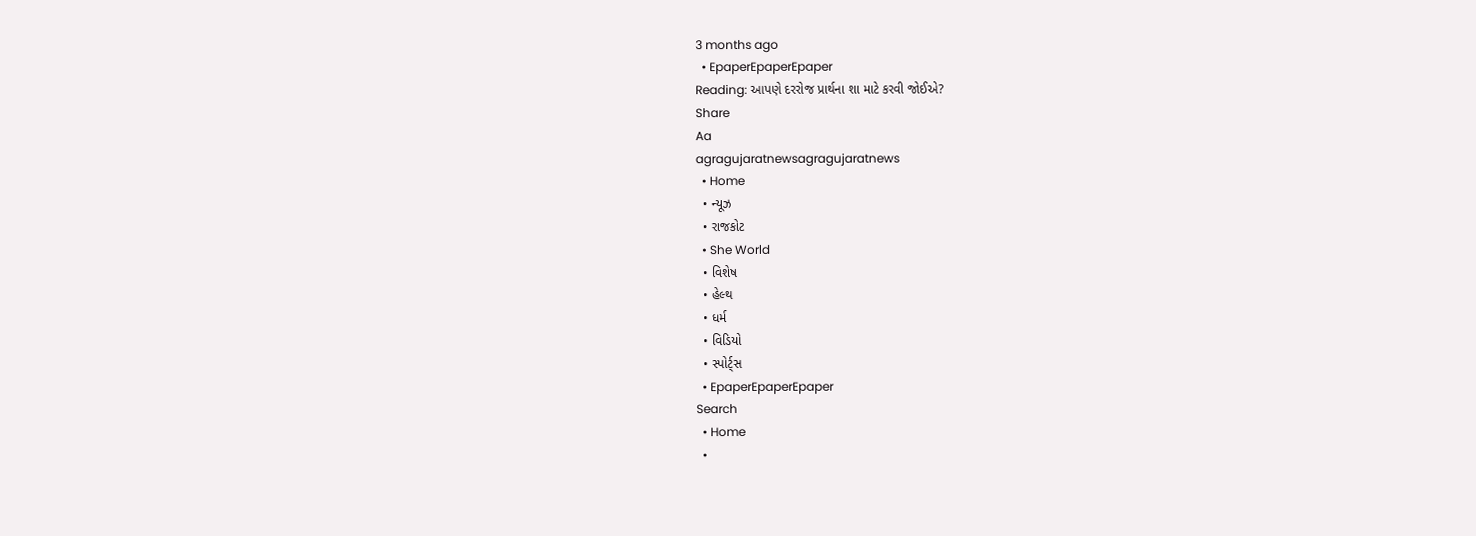3 months ago
  • EpaperEpaperEpaper
Reading: આપણે દરરોજ પ્રાર્થના શા માટે કરવી જોઈએ?
Share
Aa
agragujaratnewsagragujaratnews
  • Home
  • ન્યૂઝ
  • રાજકોટ
  • She World
  • વિશેષ
  • હેલ્થ
  • ધર્મ
  • વિડિયો
  • સ્પોર્ટ્સ
  • EpaperEpaperEpaper
Search
  • Home
  •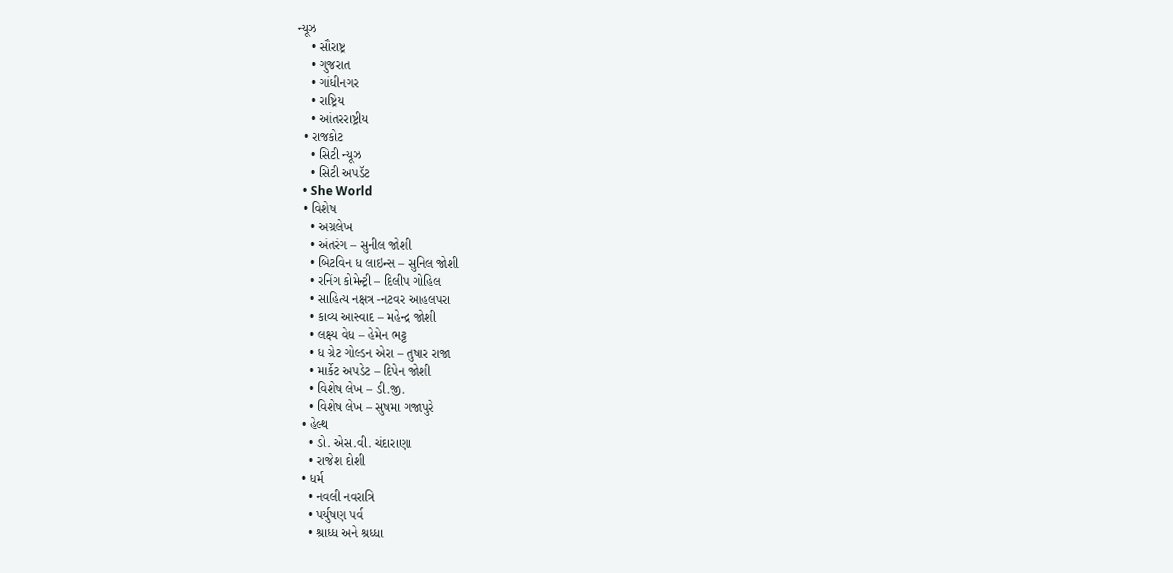ન્યૂઝ
    • સૌરાષ્ટ્ર
    • ગુજરાત
    • ગાંધીનગર
    • રાષ્ટ્રિય
    • આંતરરાષ્ટ્રીય
  • રાજકોટ
    • સિટી ન્યૂઝ
    • સિટી અપડૅટ
  • She World
  • વિશેષ
    • અગ્રલેખ
    • અંતરંગ – સુનીલ જોશી
    • બિટવિન ધ લાઇન્સ – સુનિલ જોશી
    • રનિંગ કોમેન્ટ્રી – દિલીપ ગોહિલ
    • સાહિત્ય નક્ષત્ર -નટવર આહલપરા
    • કાવ્ય આસ્વાદ – મહેન્દ્ર જોશી
    • લક્ષ્ય વેધ – હેમેન ભટ્ટ
    • ધ ગ્રેટ ગોલ્ડન એરા – તુષાર રાજા
    • માર્કેટ અપડેટ – દિપેન જોશી
    • વિશેષ લેખ – ડી.જી.
    • વિશેષ લેખ – સુષમા ગજાપુરે
  • હેલ્થ
    • ડો. એસ.વી. ચંદારાણા
    • રાજેશ દોશી
  • ધર્મ
    • નવલી નવરાત્રિ
    • પર્યુષણ પર્વ
    • શ્રાધ્ધ અને શ્રધ્ધા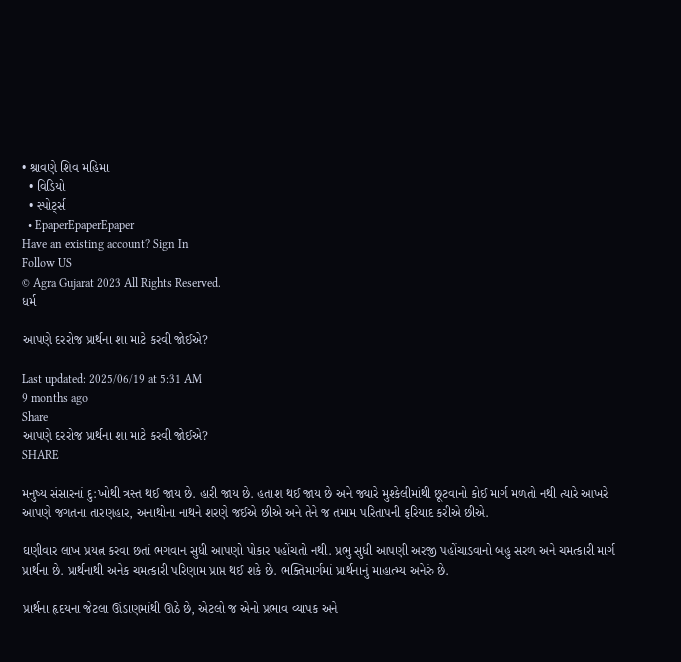• શ્રાવણે શિવ મહિમા
  • વિડિયો
  • સ્પોર્ટ્સ
  • EpaperEpaperEpaper
Have an existing account? Sign In
Follow US
© Agra Gujarat 2023 All Rights Reserved.
ધર્મ

આપણે દરરોજ પ્રાર્થના શા માટે કરવી જોઈએ?

Last updated: 2025/06/19 at 5:31 AM
9 months ago
Share
આપણે દરરોજ પ્રાર્થના શા માટે કરવી જોઈએ?
SHARE

મનુષ્ય સંસારનાં દુ:ખોથી ત્રસ્ત થઈ જાય છે. હારી જાય છે. હતાશ થઈ જાય છે અને જ્યારે મુશ્કેલીમાંથી છૂટવાનો કોઈ માર્ગ મળતો નથી ત્યારે આખરે આપણે જગતના તારણહાર, અનાથોના નાથને શરણે જઈએ છીએ અને તેને જ તમામ પરિતાપની ફરિયાદ કરીએ છીએ.

ઘણીવાર લાખ પ્રયત્ન કરવા છતાં ભગવાન સુધી આપણો પોકાર પહોંચતો નથી. પ્રભુ સુધી આપણી અરજી પહોંચાડવાનો બહુ સરળ અને ચમત્કારી માર્ગ પ્રાર્થના છે. પ્રાર્થનાથી અનેક ચમત્કારી પરિણામ પ્રાપ્ત થઈ શકે છે. ભક્તિમાર્ગમાં પ્રાર્થનાનું માહાત્મ્ય અનેરું છે.

પ્રાર્થના હૃદયના જેટલા ઊંડાણમાંથી ઊઠે છે, એટલો જ એનો પ્રભાવ વ્યાપક અને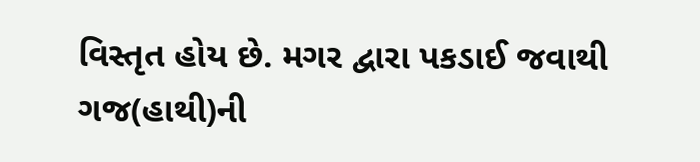વિસ્તૃત હોય છે. મગર દ્વારા પકડાઈ જવાથી ગજ(હાથી)ની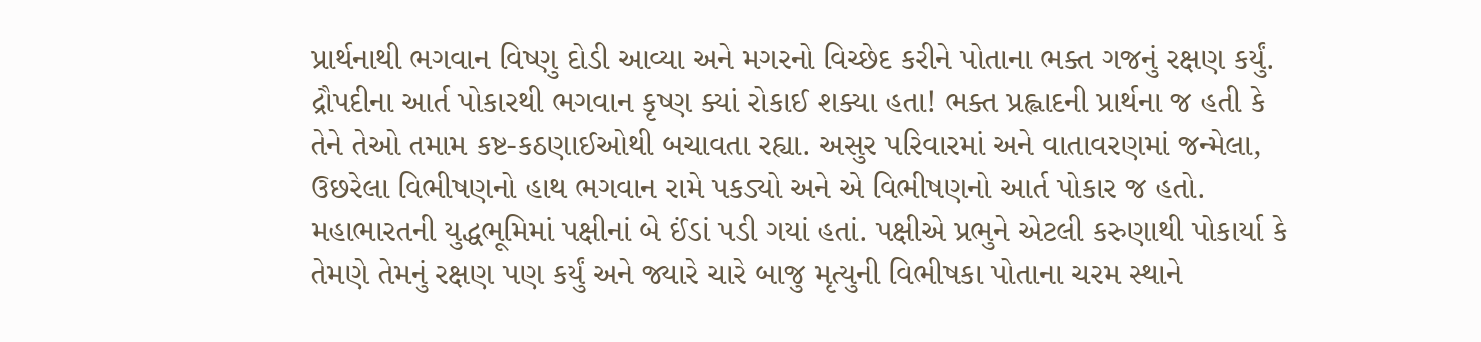પ્રાર્થનાથી ભગવાન વિષ્ણુ દોડી આવ્યા અને મગરનો વિચ્છેદ કરીને પોતાના ભક્ત ગજનું રક્ષણ કર્યું. દ્રૌપદીના આર્ત પોકારથી ભગવાન કૃષ્ણ ક્યાં રોકાઈ શક્યા હતા! ભક્ત પ્રહ્લાદની પ્રાર્થના જ હતી કે તેને તેઓ તમામ કષ્ટ-કઠણાઈઓથી બચાવતા રહ્યા. અસુર પરિવારમાં અને વાતાવરણમાં જન્મેલા, ઉછરેલા વિભીષણનો હાથ ભગવાન રામે પકડ્યો અને એ વિભીષણનો આર્ત પોકાર જ હતો. મહાભારતની યુદ્ધભૂમિમાં પક્ષીનાં બે ઈંડાં પડી ગયાં હતાં. પક્ષીએ પ્રભુને એટલી કરુણાથી પોકાર્યા કે તેમણે તેમનું રક્ષણ પણ કર્યું અને જ્યારે ચારે બાજુ મૃત્યુની વિભીષકા પોતાના ચરમ સ્થાને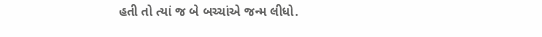હતી તો ત્યાં જ બે બચ્ચાંએ જન્મ લીધો.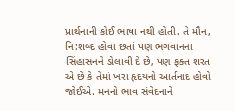પ્રાર્થનાની કોઈ ભાષા નથી હોતી. તે મૌન, નિ:શબ્દ હોવા છતાં પણ ભગવાનના સિંહાસનને ડોલાવી દે છે, પણ ફક્ત શરત એ છે કે તેમાં ખરા હૃદયનો આર્તનાદ હોવો જોઈએ. મનનો ભાવ સંવેદનાને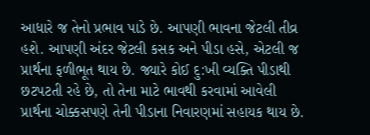આધારે જ તેનો પ્રભાવ પાડે છે. આપણી ભાવના જેટલી તીવ્ર હશે. આપણી અંદર જેટલી કસક અને પીડા હસે, એટલી જ પ્રાર્થના ફળીભૂત થાય છે. જ્યારે કોઈ દુ:ખી વ્યક્તિ પીડાથી છટપટતી રહે છે, તો તેના માટે ભાવથી કરવામાં આવેલી પ્રાર્થના ચોક્કસપણે તેની પીડાના નિવારણમાં સહાયક થાય છે.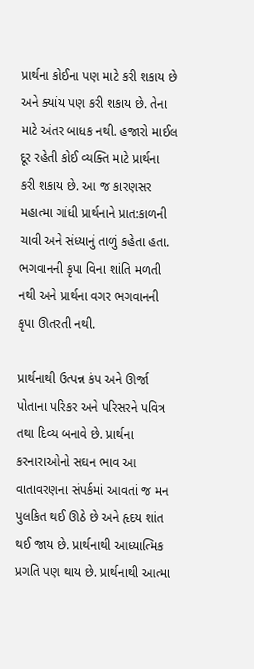પ્રાર્થના કોઈના પણ માટે કરી શકાય છે અને ક્યાંય પણ કરી શકાય છે. તેના માટે અંતર બાધક નથી. હજારો માઈલ દૂર રહેતી કોઈ વ્યક્તિ માટે પ્રાર્થના કરી શકાય છે. આ જ કારણસર મહાત્મા ગાંધી પ્રાર્થનાને પ્રાત:કાળની ચાવી અને સંધ્યાનું તાળું કહેતા હતા. ભગવાનની કૃપા વિના શાંતિ મળતી નથી અને પ્રાર્થના વગર ભગવાનની કૃપા ઊતરતી નથી.

પ્રાર્થનાથી ઉત્પન્ન કંપ અને ઊર્જા પોતાના પરિકર અને પરિસરને પવિત્ર તથા દિવ્ય બનાવે છે. પ્રાર્થના કરનારાઓનો સઘન ભાવ આ વાતાવરણના સંપર્કમાં આવતાં જ મન પુલકિત થઈ ઊઠે છે અને હૃદય શાંત થઈ જાય છે. પ્રાર્થનાથી આધ્યાત્મિક પ્રગતિ પણ થાય છે. પ્રાર્થનાથી આત્મા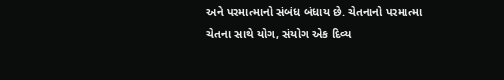અને પરમાત્માનો સંબંધ બંધાય છે. ચેતનાનો પરમાત્મા ચેતના સાથે યોગ, સંયોગ એક દિવ્ય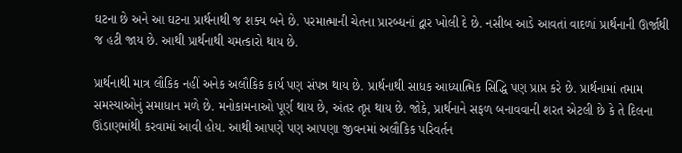ઘટના છે અને આ ઘટના પ્રાર્થનાથી જ શક્ય બને છે. પરમાત્માની ચેતના પ્રારબ્ધનાં દ્વાર ખોલી દે છે. નસીબ આડે આવતાં વાદળાં પ્રાર્થનાની ઊર્જાથી જ હટી જાય છે. આથી પ્રાર્થનાથી ચમત્કારો થાય છે.

પ્રાર્થનાથી માત્ર લૌકિક નહીં અનેક અલૌકિક કાર્ય પણ સંપન્ન થાય છે. પ્રાર્થનાથી સાધક આધ્યાત્મિક સિદ્ધિ પણ પ્રાપ્ત કરે છે. પ્રાર્થનામાં તમામ સમસ્યાઓનું સમાધાન મળે છે. મનોકામનાઓ પૂર્ણ થાય છે, અંતર તૃપ્ત થાય છે. જોકે, પ્રાર્થનાને સફળ બનાવવાની શરત એટલી છે કે તે દિલના ઊંડાણમાંથી કરવામાં આવી હોય. આથી આપણે પણ આપણા જીવનમાં અલૌકિક પરિવર્તન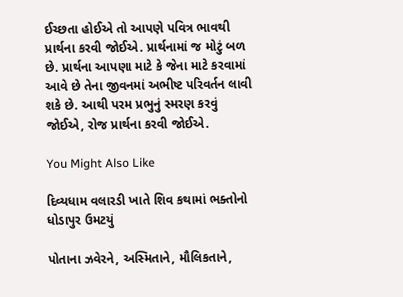ઈચ્છતા હોઈએ તો આપણે પવિત્ર ભાવથી પ્રાર્થના કરવી જોઈએ. પ્રાર્થનામાં જ મોટું બળ છે. પ્રાર્થના આપણા માટે કે જેના માટે કરવામાં આવે છે તેના જીવનમાં અભીષ્ટ પરિવર્તન લાવી શકે છે. આથી પરમ પ્રભુનું સ્મરણ કરવું જોઈએ, રોજ પ્રાર્થના કરવી જોઈએ.

You Might Also Like

દિવ્યધામ વલારડી ખાતે શિવ કથામાં ભક્તોનો ધોડાપુર ઉમટયું

પોતાના ઝવેરને, અસ્મિતાને, મૌલિકતાને,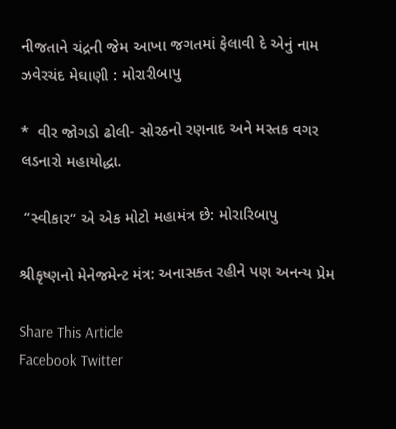નીજતાને ચંદ્રની જેમ આખા જગતમાં ફેલાવી દે એનું નામ ઝવેરચંદ મેઘાણી : મોરારીબાપુ

*  વીર જોગડો ઢોલી- સોરઠનો રણનાદ અને મસ્તક વગર લડનારો મહાયોદ્ધા.

 “સ્વીકાર“ એ એક મોટો મહામંત્ર છે: મોરારિબાપુ

શ્રીકૃષ્ણનો મેનેજમેન્ટ મંત્ર: અનાસક્ત રહીને પણ અનન્ય પ્રેમ

Share This Article
Facebook Twitter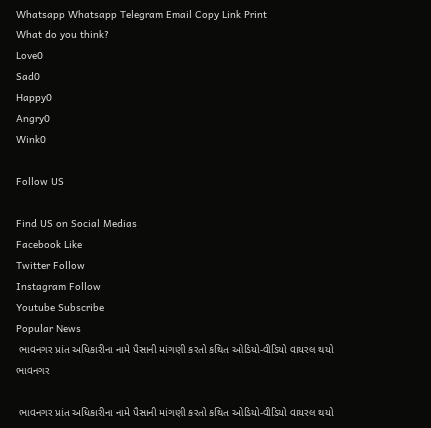Whatsapp Whatsapp Telegram Email Copy Link Print
What do you think?
Love0
Sad0
Happy0
Angry0
Wink0

Follow US

Find US on Social Medias
Facebook Like
Twitter Follow
Instagram Follow
Youtube Subscribe
Popular News
 ભાવનગર પ્રાંત અધિકારીના નામે પૈસાની માંગણી કરતો કથિત ઓડિયો-વીડિયો વાયરલ થયો
ભાવનગર

 ભાવનગર પ્રાંત અધિકારીના નામે પૈસાની માંગણી કરતો કથિત ઓડિયો-વીડિયો વાયરલ થયો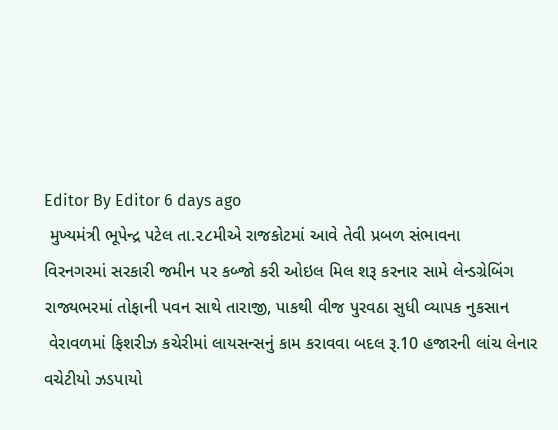Editor By Editor 6 days ago
 મુખ્યમંત્રી ભૂપેન્દ્ર પટેલ તા.૨૮મીએ રાજકોટમાં આવે તેવી પ્રબળ સંભાવના
વિરનગરમાં સરકારી જમીન પર કબ્જો કરી ઓઇલ મિલ શરૂ કરનાર સામે લેન્ડગ્રેબિંગ
રાજ્યભરમાં તોફાની પવન સાથે તારાજી, પાકથી વીજ પુરવઠા સુધી વ્યાપક નુકસાન
 વેરાવળમાં ફિશરીઝ કચેરીમાં લાયસન્સનું કામ કરાવવા બદલ રૂ.10 હજારની લાંચ લેનાર વચેટીયો ઝડપાયો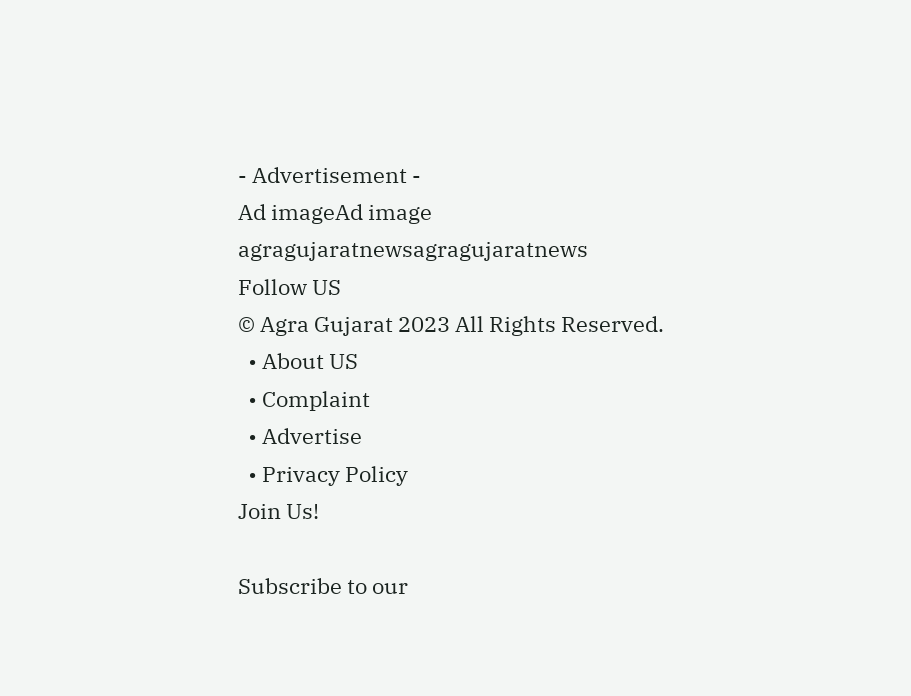- Advertisement -
Ad imageAd image
agragujaratnewsagragujaratnews
Follow US
© Agra Gujarat 2023 All Rights Reserved.
  • About US
  • Complaint
  • Advertise
  • Privacy Policy
Join Us!

Subscribe to our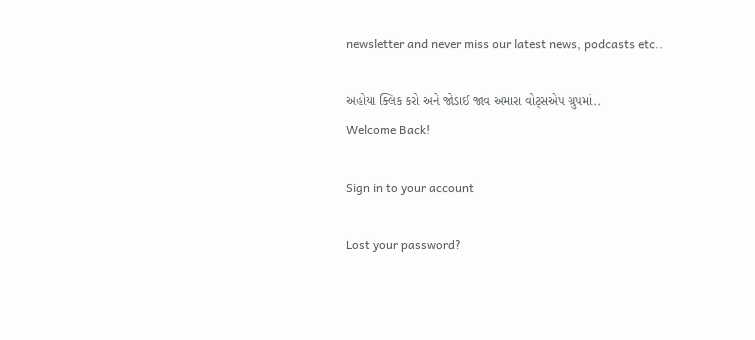newsletter and never miss our latest news, podcasts etc..

અહોયા ક્લિક કરો અને જોડાઈ જાવ અમારા વોટ્સએપ ગ્રુપમાં..
Welcome Back!

Sign in to your account

Lost your password?